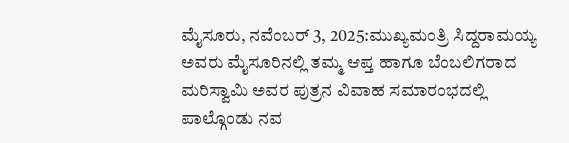ಮೈಸೂರು, ನವೆಂಬರ್ 3, 2025:ಮುಖ್ಯಮಂತ್ರಿ ಸಿದ್ದರಾಮಯ್ಯ ಅವರು ಮೈಸೂರಿನಲ್ಲಿ ತಮ್ಮ ಆಪ್ತ ಹಾಗೂ ಬೆಂಬಲಿಗರಾದ ಮರಿಸ್ವಾಮಿ ಅವರ ಪುತ್ರನ ವಿವಾಹ ಸಮಾರಂಭದಲ್ಲಿ ಪಾಲ್ಗೊಂಡು ನವ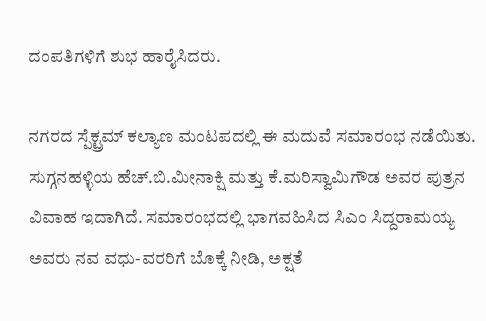ದಂಪತಿಗಳಿಗೆ ಶುಭ ಹಾರೈಸಿದರು.

ನಗರದ ಸ್ಪೆಕ್ಟ್ರಮ್ ಕಲ್ಯಾಣ ಮಂಟಪದಲ್ಲಿ ಈ ಮದುವೆ ಸಮಾರಂಭ ನಡೆಯಿತು. ಸುಗ್ಗನಹಳ್ಳಿಯ ಹೆಚ್.ಬಿ.ಮೀನಾಕ್ಷಿ ಮತ್ತು ಕೆ.ಮರಿಸ್ವಾಮಿಗೌಡ ಅವರ ಪುತ್ರನ ವಿವಾಹ ಇದಾಗಿದೆ. ಸಮಾರಂಭದಲ್ಲಿ ಭಾಗವಹಿಸಿದ ಸಿಎಂ ಸಿದ್ದರಾಮಯ್ಯ ಅವರು ನವ ವಧು-ವರರಿಗೆ ಬೊಕ್ಕೆ ನೀಡಿ, ಅಕ್ಷತೆ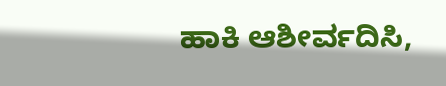ಹಾಕಿ ಆಶೀರ್ವದಿಸಿ,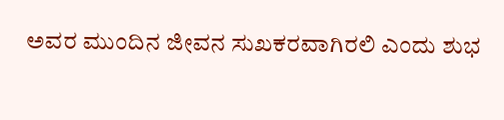ಅವರ ಮುಂದಿನ ಜೀವನ ಸುಖಕರವಾಗಿರಲಿ ಎಂದು ಶುಭ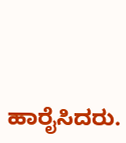ಹಾರೈಸಿದರು.